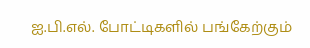ஐ.பி.எல். போட்டிகளில் பங்கேற்கும்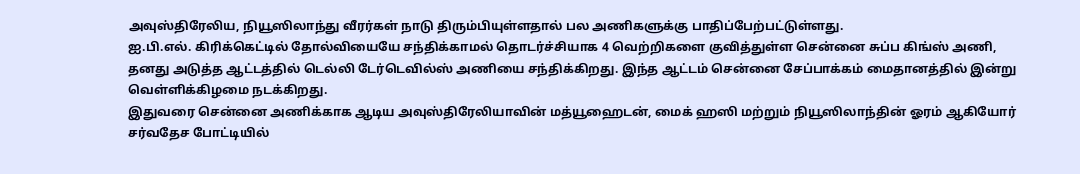அவுஸ்திரேலிய, நியூஸிலாந்து வீரர்கள் நாடு திரும்பியுள்ளதால் பல அணிகளுக்கு பாதிப்பேற்பட்டுள்ளது.
ஐ.பி.எல். கிரிக்கெட்டில் தோல்வியையே சந்திக்காமல் தொடர்ச்சியாக 4 வெற்றிகளை குவித்துள்ள சென்னை சுப்ப கிங்ஸ் அணி, தனது அடுத்த ஆட்டத்தில் டெல்லி டேர்டெவில்ஸ் அணியை சந்திக்கிறது. இந்த ஆட்டம் சென்னை சேப்பாக்கம் மைதானத்தில் இன்று வெள்ளிக்கிழமை நடக்கிறது.
இதுவரை சென்னை அணிக்காக ஆடிய அவுஸ்திரேலியாவின் மத்யூஹைடன், மைக் ஹஸி மற்றும் நியூஸிலாந்தின் ஓரம் ஆகியோர் சர்வதேச போட்டியில்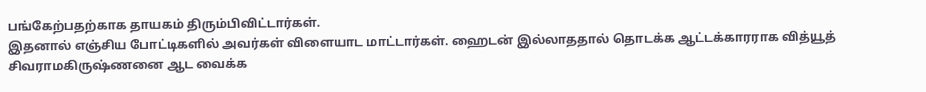பங்கேற்பதற்காக தாயகம் திரும்பிவிட்டார்கள்.
இதனால் எஞ்சிய போட்டிகளில் அவர்கள் விளையாட மாட்டார்கள். ஹைடன் இல்லாததால் தொடக்க ஆட்டக்காரராக வித்யூத் சிவராமகிருஷ்ணனை ஆட வைக்க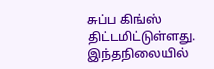சுப்ப கிங்ஸ் திட்டமிட்டுள்ளது.
இந்தநிலையில்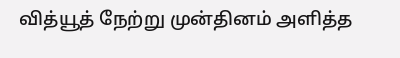வித்யூத் நேற்று முன்தினம் அளித்த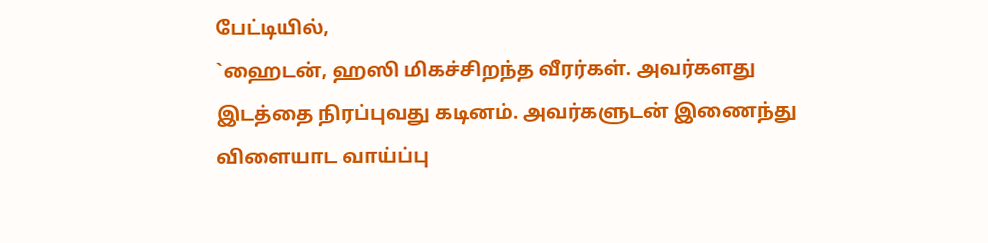பேட்டியில்,
`ஹைடன், ஹஸி மிகச்சிறந்த வீரர்கள். அவர்களது இடத்தை நிரப்புவது கடினம். அவர்களுடன் இணைந்து விளையாட வாய்ப்பு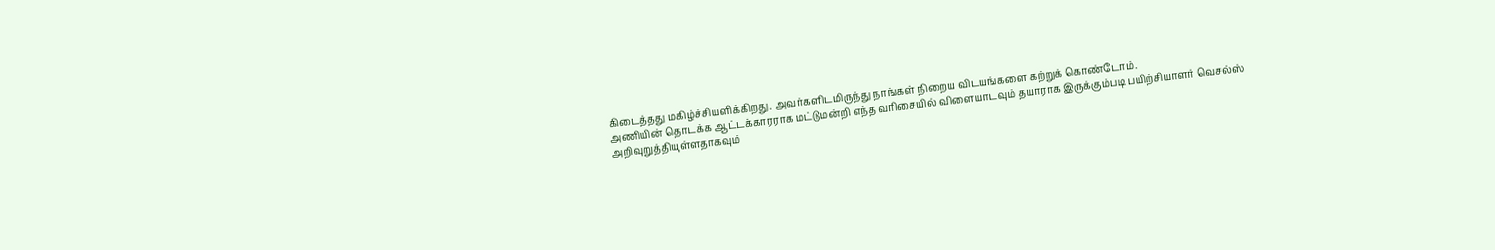கிடைத்தது மகிழ்ச்சியளிக்கிறது. அவர்களிடமிருந்து நாங்கள் நிறைய விடயங்களை கற்றுக் கொண்டோம்.
அணியின் தொடக்க ஆட்டக்காரராக மட்டுமன்றி எந்த வரிசையில் விளையாடவும் தயாராக இருக்கும்படி பயிற்சியாளர் வெசல்ஸ் அறிவுறுத்தியுள்ளதாகவும்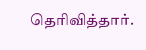தெரிவித்தார்.